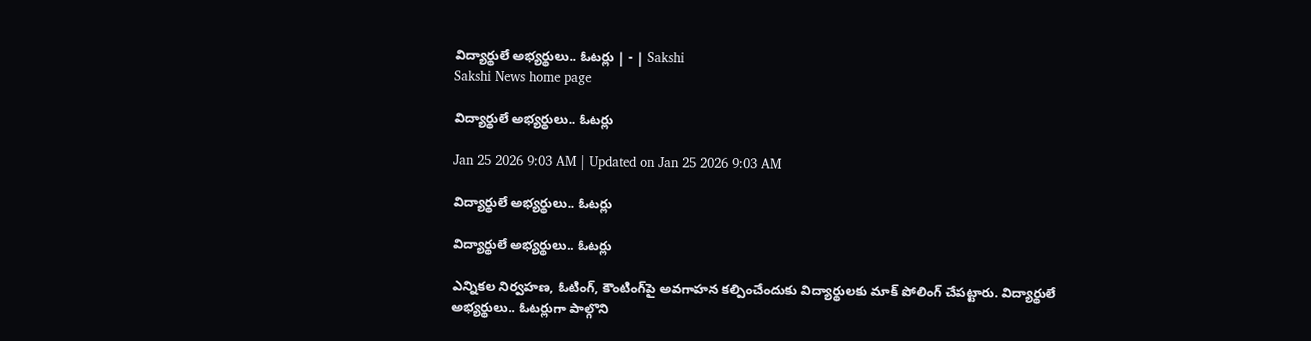విద్యార్థులే అభ్యర్థులు.. ఓటర్లు | - | Sakshi
Sakshi News home page

విద్యార్థులే అభ్యర్థులు.. ఓటర్లు

Jan 25 2026 9:03 AM | Updated on Jan 25 2026 9:03 AM

విద్యార్థులే అభ్యర్థులు.. ఓటర్లు

విద్యార్థులే అభ్యర్థులు.. ఓటర్లు

ఎన్నికల నిర్వహణ, ఓటింగ్‌, కౌంటింగ్‌పై అవగాహన కల్పించేందుకు విద్యార్థులకు మాక్‌ పోలింగ్‌ చేపట్టారు. విద్యార్థులే అభ్యర్థులు.. ఓటర్లుగా పాల్గొని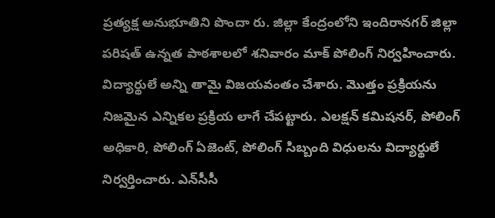ప్రత్యక్ష అనుభూతిని పొందా రు. జిల్లా కేంద్రంలోని ఇందిరానగర్‌ జిల్లా పరిషత్‌ ఉన్నత పాఠశాలలో శనివారం మాక్‌ పోలింగ్‌ నిర్వహించారు. విద్యార్థులే అన్ని తామై విజయవంతం చేశారు. మొత్తం ప్రక్రియను నిజమైన ఎన్నికల ప్రక్రియ లాగే చేపట్టారు. ఎలక్షన్‌ కమిషనర్‌, పోలింగ్‌ అధికారి, పోలింగ్‌ ఏజెంట్‌, పోలింగ్‌ సిబ్బంది విధులను విద్యార్థులే నిర్వర్తించారు. ఎన్‌సీసీ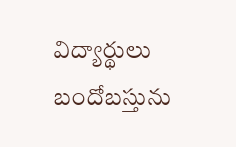విద్యార్థులు బందోబస్తును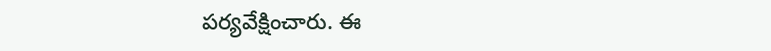పర్యవేక్షించారు. ఈ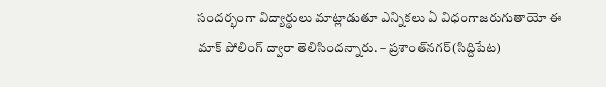సందర్భంగా విద్యార్థులు మాట్లాడుతూ ఎన్నికలు ఏ విధంగాజరుగుతాయో ఈ మాక్‌ పోలింగ్‌ ద్వారా తెలిసిందన్నారు. – ప్రశాంత్‌నగర్‌(సిద్దిపేట)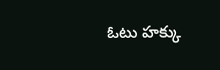ఓటు హక్కు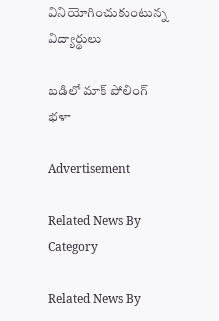వినియోగించుకుంటున్న విద్యార్థులు

బడిలో మాక్‌ పోలింగ్‌ భళా

Advertisement

Related News By Category

Related News By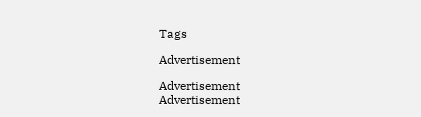Tags

Advertisement

Advertisement
Advertisement